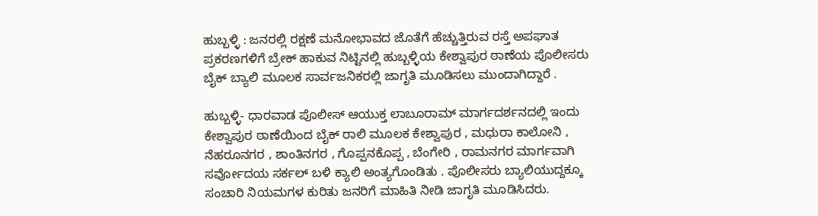ಹುಬ್ಬಳ್ಳಿ : ಜನರಲ್ಲಿ ರಕ್ಷಣೆ ಮನೋಭಾವದ ಜೊತೆಗೆ ಹೆಚ್ಚುತ್ತಿರುವ ರಸ್ತೆ ಅಪಘಾತ ಪ್ರಕರಣಗಳಿಗೆ ಬ್ರೇಕ್ ಹಾಕುವ ನಿಟ್ಟಿನಲ್ಲಿ ಹುಬ್ಬಳ್ಳಿಯ ಕೇಶ್ವಾಪುರ ಠಾಣೆಯ ಪೊಲೀಸರು ಬೈಕ್ ಬ್ಯಾಲಿ ಮೂಲಕ ಸಾರ್ವಜನಿಕರಲ್ಲಿ ಜಾಗೃತಿ ಮೂಡಿಸಲು ಮುಂದಾಗಿದ್ದಾರೆ .

ಹುಬ್ಬಳ್ಳಿ- ಧಾರವಾಡ ಪೊಲೀಸ್ ಆಯುಕ್ತ ಲಾಬೂರಾಮ್ ಮಾರ್ಗದರ್ಶನದಲ್ಲಿ ಇಂದು ಕೇಶ್ವಾಪುರ ಠಾಣೆಯಿಂದ ಬೈಕ್ ರಾಲಿ ಮೂಲಕ ಕೇಶ್ವಾಪುರ , ಮಧುರಾ ಕಾಲೋನಿ , ನೆಹರೂನಗರ , ಶಾಂತಿನಗರ , ಗೊಪ್ಪನಕೊಪ್ಪ , ಬೆಂಗೇರಿ , ರಾಮನಗರ ಮಾರ್ಗವಾಗಿ ಸರ್ವೋದಯ ಸರ್ಕಲ್ ಬಳಿ ಕ್ಯಾಲಿ ಅಂತ್ಯಗೊಂಡಿತು . ಪೊಲೀಸರು ಬ್ಯಾಲಿಯುದ್ದಕ್ಕೂ ಸಂಚಾರಿ ನಿಯಮಗಳ ಕುರಿತು ಜನರಿಗೆ ಮಾಹಿತಿ ನೀಡಿ ಜಾಗೃತಿ ಮೂಡಿಸಿದರು.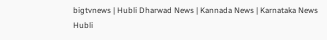bigtvnews | Hubli Dharwad News | Kannada News | Karnataka News Hubli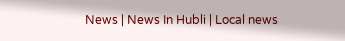News | News In Hubli | Local news